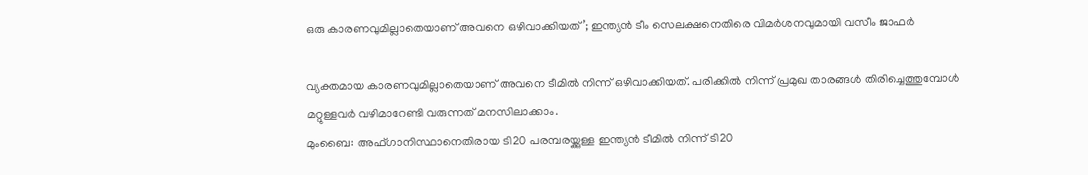ഒരു കാരണവുമില്ലാതെയാണ് അവനെ ഒഴിവാക്കിയത്’; ഇന്ത്യന്‍ ടീം സെലക്ഷനെതിരെ വിമര്‍ശനവുമായി വസീം ജാഫര്‍

വ്യക്തമായ കാരണവുമില്ലാതെയാണ് അവനെ ടീമില്‍ നിന്ന് ഒഴിവാക്കിയത്. പരിക്കില്‍ നിന്ന് പ്രമുഖ താരങ്ങള്‍ തിരിച്ചെത്തുമ്പോള്‍ മറ്റുള്ളവര്‍ വഴിമാറേണ്ടി വരുന്നത് മനസിലാക്കാം.
മുംബൈ: അഫ്ഗാനിസ്ഥാനെതിരായ ടി20 പരമ്പരയ്ക്കുള്ള ഇന്ത്യന്‍ ടീമില്‍ നിന്ന് ടി20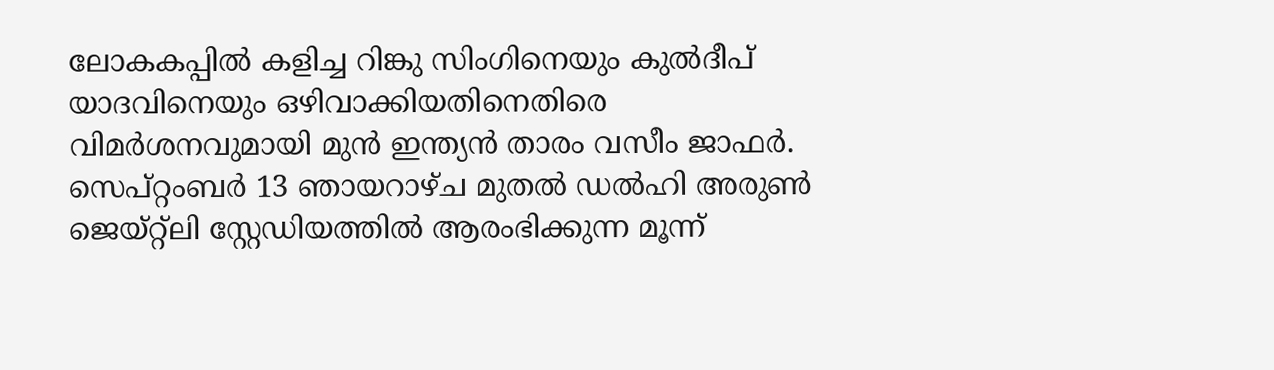ലോകകപ്പില്‍ കളിച്ച റിങ്കു സിംഗിനെയും കുല്‍ദീപ് യാദവിനെയും ഒഴിവാക്കിയതിനെതിരെ വിമര്‍ശനവുമായി മുന്‍ ഇന്ത്യന്‍ താരം വസീം ജാഫര്‍. സെപ്റ്റംബര്‍ 13 ഞായറാഴ്ച മുതല്‍ ഡല്‍ഹി അരുണ്‍ ജെയ്റ്റ്ലി സ്റ്റേഡിയത്തില്‍ ആരംഭിക്കുന്ന മൂന്ന്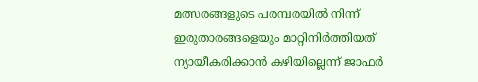മത്സരങ്ങളുടെ പരമ്പരയില്‍ നിന്ന് ഇരുതാരങ്ങളെയും മാറ്റിനിര്‍ത്തിയത് ന്യായീകരിക്കാന്‍ കഴിയില്ലെന്ന് ജാഫര്‍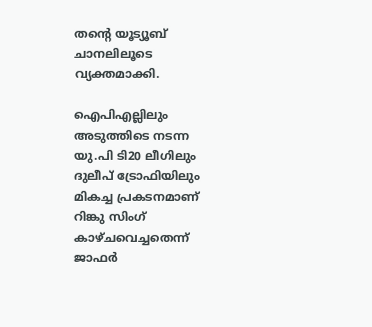തന്റെ യൂട്യൂബ് ചാനലിലൂടെ വ്യക്തമാക്കി.

ഐപിഎല്ലിലും അടുത്തിടെ നടന്ന യു.പി ടി20 ലീഗിലും ദുലീപ് ട്രോഫിയിലും മികച്ച പ്രകടനമാണ് റിങ്കു സിംഗ് കാഴ്ചവെച്ചതെന്ന് ജാഫര്‍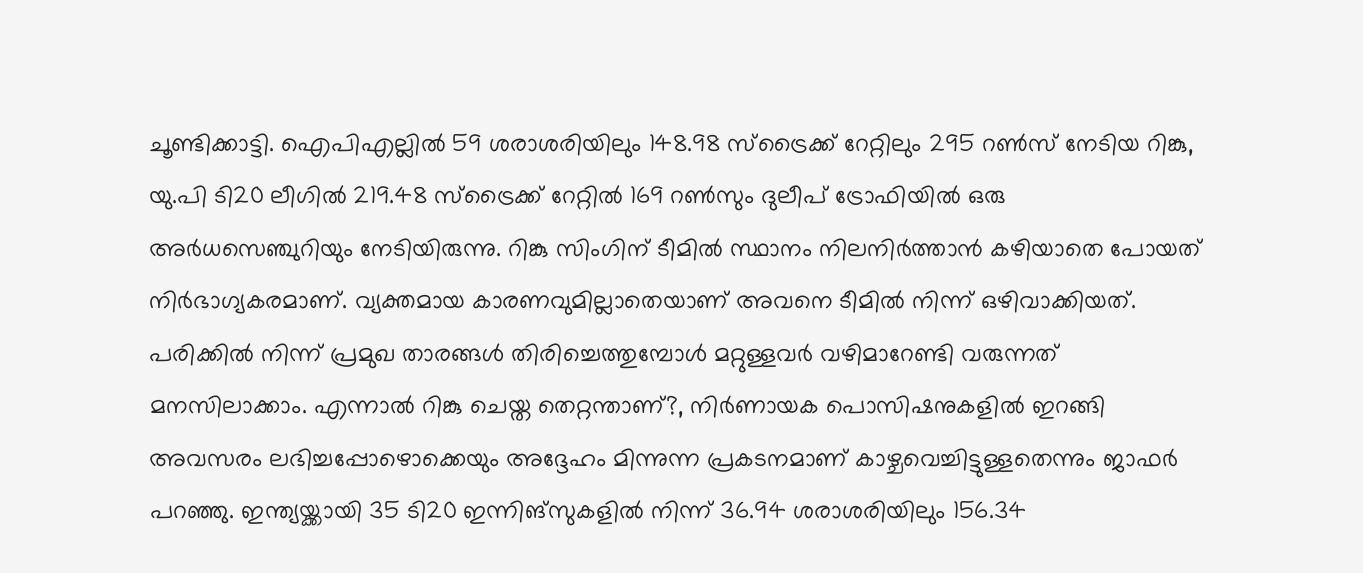ചൂണ്ടിക്കാട്ടി. ഐപിഎല്ലില്‍ 59 ശരാശരിയിലും 148.98 സ്‌ട്രൈക്ക് റേറ്റിലും 295 റണ്‍സ് നേടിയ റിങ്കു, യു.പി ടി20 ലീഗില്‍ 219.48 സ്‌ട്രൈക്ക് റേറ്റില്‍ 169 റണ്‍സും ദുലീപ് ട്രോഫിയില്‍ ഒരു അര്‍ധസെഞ്ചുറിയും നേടിയിരുന്നു. റിങ്കു സിംഗിന് ടീമില്‍ സ്ഥാനം നിലനിര്‍ത്താന്‍ കഴിയാതെ പോയത് നിര്‍ഭാഗ്യകരമാണ്. വ്യക്തമായ കാരണവുമില്ലാതെയാണ് അവനെ ടീമില്‍ നിന്ന് ഒഴിവാക്കിയത്. പരിക്കില്‍ നിന്ന് പ്രമുഖ താരങ്ങള്‍ തിരിച്ചെത്തുമ്പോള്‍ മറ്റുള്ളവര്‍ വഴിമാറേണ്ടി വരുന്നത് മനസിലാക്കാം. എന്നാല്‍ റിങ്കു ചെയ്ത തെറ്റന്താണ്?, നിര്‍ണായക പൊസിഷനുകളില്‍ ഇറങ്ങി അവസരം ലഭിച്ചപ്പോഴൊക്കെയും അദ്ദേഹം മിന്നുന്ന പ്രകടനമാണ് കാഴ്ചവെച്ചിട്ടുള്ളതെന്നും ജാഫര്‍ പറഞ്ഞു. ഇന്ത്യയ്ക്കായി 35 ടി20 ഇന്നിങ്‌സുകളില്‍ നിന്ന് 36.94 ശരാശരിയിലും 156.34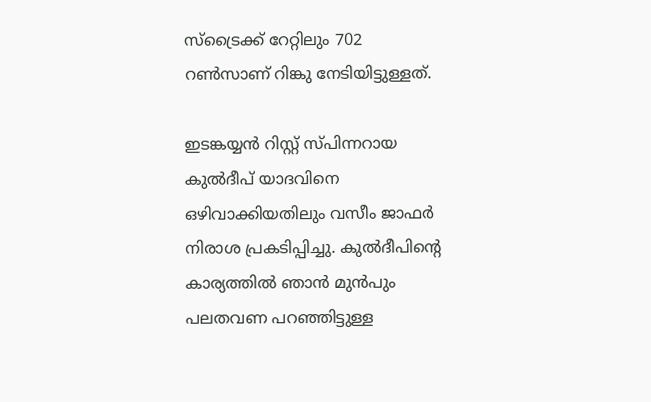സ്‌ട്രൈക്ക് റേറ്റിലും 702 റണ്‍സാണ് റിങ്കു നേടിയിട്ടുള്ളത്.

ഇടങ്കയ്യന്‍ റിസ്റ്റ് സ്പിന്നറായ കുല്‍ദീപ് യാദവിനെ ഒഴിവാക്കിയതിലും വസീം ജാഫര്‍ നിരാശ പ്രകടിപ്പിച്ചു. കുല്‍ദീപിന്റെ കാര്യത്തില്‍ ഞാന്‍ മുന്‍പും പലതവണ പറഞ്ഞിട്ടുള്ള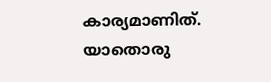കാര്യമാണിത്. യാതൊരു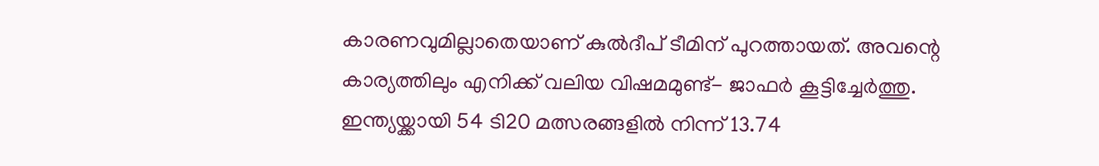കാരണവുമില്ലാതെയാണ് കുല്‍ദീപ് ടീമിന് പുറത്തായത്. അവന്റെ കാര്യത്തിലും എനിക്ക് വലിയ വിഷമമുണ്ട്- ജാഫര്‍ കൂട്ടിച്ചേര്‍ത്തു. ഇന്ത്യയ്ക്കായി 54 ടി20 മത്സരങ്ങളില്‍ നിന്ന് 13.74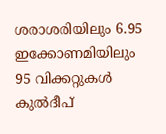ശരാശരിയിലും 6.95 ഇക്കോണമിയിലും 95 വിക്കറ്റുകള്‍ കുല്‍ദീപ്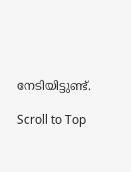നേടിയിട്ടുണ്ട്.

Scroll to Top